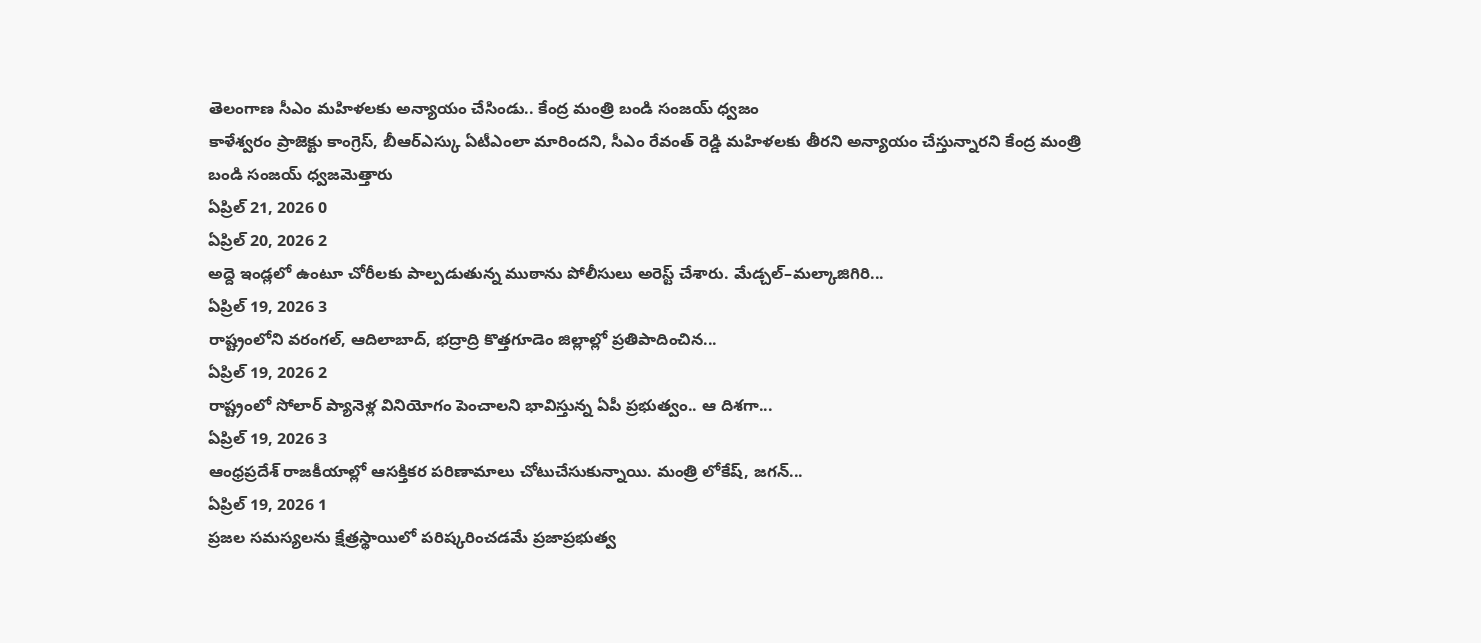తెలంగాణ సీఎం మహిళలకు అన్యాయం చేసిండు.. కేంద్ర మంత్రి బండి సంజయ్ ధ్వజం
కాళేశ్వరం ప్రాజెక్టు కాంగ్రెస్, బీఆర్ఎస్కు ఏటీఎంలా మారిందని, సీఎం రేవంత్ రెడ్డి మహిళలకు తీరని అన్యాయం చేస్తున్నారని కేంద్ర మంత్రి బండి సంజయ్ ధ్వజమెత్తారు
ఏప్రిల్ 21, 2026 0
ఏప్రిల్ 20, 2026 2
అద్దె ఇండ్లలో ఉంటూ చోరీలకు పాల్పడుతున్న ముఠాను పోలీసులు అరెస్ట్ చేశారు. మేడ్చల్–మల్కాజిగిరి...
ఏప్రిల్ 19, 2026 3
రాష్ట్రంలోని వరంగల్, ఆదిలాబాద్, భద్రాద్రి కొత్తగూడెం జిల్లాల్లో ప్రతిపాదించిన...
ఏప్రిల్ 19, 2026 2
రాష్ట్రంలో సోలార్ ప్యానెళ్ల వినియోగం పెంచాలని భావిస్తున్న ఏపీ ప్రభుత్వం.. ఆ దిశగా...
ఏప్రిల్ 19, 2026 3
ఆంధ్రప్రదేశ్ రాజకీయాల్లో ఆసక్తికర పరిణామాలు చోటుచేసుకున్నాయి. మంత్రి లోకేష్, జగన్...
ఏప్రిల్ 19, 2026 1
ప్రజల సమస్యలను క్షేత్రస్థాయిలో పరిష్కరించడమే ప్రజాప్రభుత్వ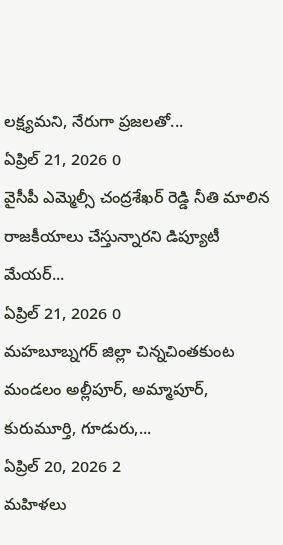లక్ష్యమని, నేరుగా ప్రజలతో...
ఏప్రిల్ 21, 2026 0
వైసీపీ ఎమ్మెల్సీ చంద్రశేఖర్ రెడ్డి నీతి మాలిన రాజకీయాలు చేస్తున్నారని డిప్యూటీ మేయర్...
ఏప్రిల్ 21, 2026 0
మహబూబ్నగర్ జిల్లా చిన్నచింతకుంట మండలం అల్లీపూర్, అమ్మాపూర్, కురుమూర్తి, గూడురు,...
ఏప్రిల్ 20, 2026 2
మహిళలు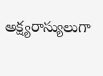అక్ష్యరాస్యులుగా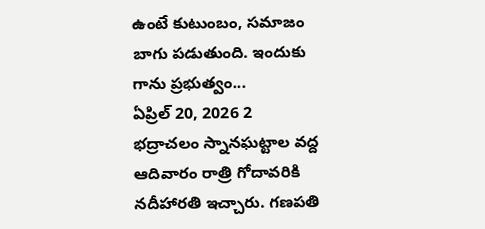ఉంటే కుటుంబం, సమాజం బాగు పడుతుంది. ఇందుకు గాను ప్రభుత్వం...
ఏప్రిల్ 20, 2026 2
భద్రాచలం స్నానఘట్టాల వద్ద ఆదివారం రాత్రి గోదావరికి నదీహారతి ఇచ్చారు. గణపతి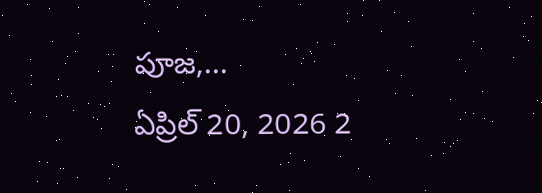పూజ,...
ఏప్రిల్ 20, 2026 2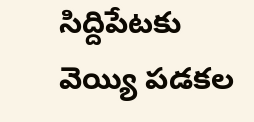సిద్దిపేటకు వెయ్యి పడకల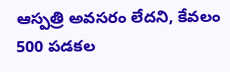ఆస్పత్రి అవసరం లేదని, కేవలం 500 పడకల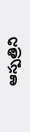ఆస్పత్రిని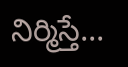నిర్మిస్తే...